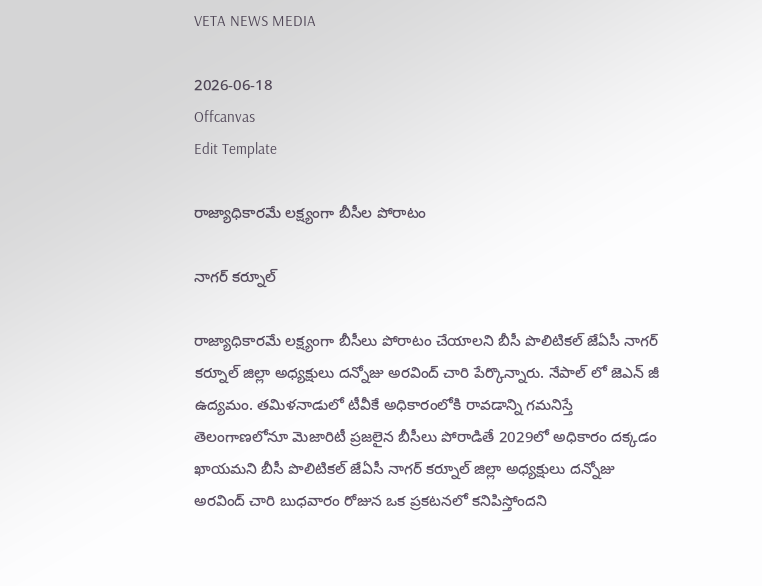VETA NEWS MEDIA

2026-06-18
Offcanvas
Edit Template

రాజ్యాధికారమే లక్ష్యంగా బీసీల పోరాటం

నాగర్ కర్నూల్

రాజ్యాధికారమే లక్ష్యంగా బీసీలు పోరాటం చేయాలని బీసీ పొలిటికల్ జేఏసీ నాగర్ కర్నూల్ జిల్లా అధ్యక్షులు దన్నోజు అరవింద్ చారి పేర్కొన్నారు. నేపాల్ లో జెఎన్ జీ ఉద్యమం. తమిళనాడులో టీవీకే అధికారంలోకి రావడాన్ని గమనిస్తే తెలంగాణలోనూ మెజారిటీ ప్రజలైన బీసీలు పోరాడితే 2029లో అధికారం దక్కడం ఖాయమని బీసీ పొలిటికల్ జేఏసీ నాగర్ కర్నూల్ జిల్లా అధ్యక్షులు దన్నోజు అరవింద్ చారి బుధవారం రోజున ఒక ప్రకటనలో కనిపిస్తోందని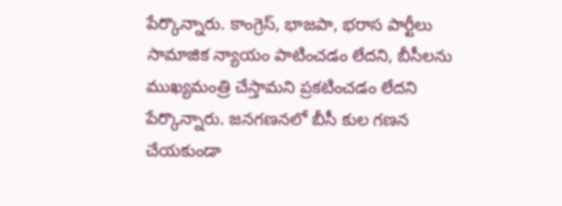పేర్కొన్నారు. కాంగ్రెస్, భాజపా, భరాస పార్టీలు సామాజిక న్యాయం పాటించడం లేదని, బీసీలను ముఖ్యమంత్రి చేస్తామని ప్రకటించడం లేదని పేర్కొన్నారు. జనగణనలో బీసీ కుల గణన చేయకుండా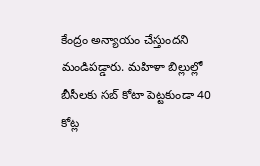కేంద్రం అన్యాయం చేస్తుందని మండిపడ్డారు. మహిళా బిల్లుల్లో బీసీలకు సబ్ కోటా పెట్టకుండా 40 కోట్ల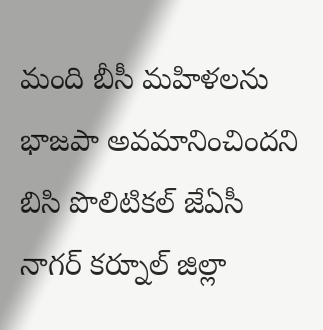మంది బీసీ మహిళలను భాజపా అవమానించిందని బిసి పొలిటికల్ జేఏసీ నాగర్ కర్నూల్ జిల్లా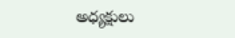అధ్యక్షులు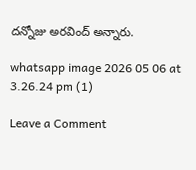దన్నోజు అరవింద్ అన్నారు.

whatsapp image 2026 05 06 at 3.26.24 pm (1)

Leave a Comment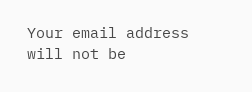Your email address will not be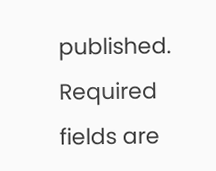published. Required fields are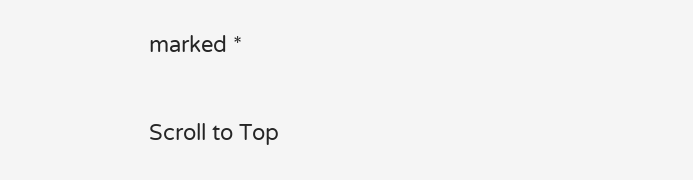marked *

Scroll to Top